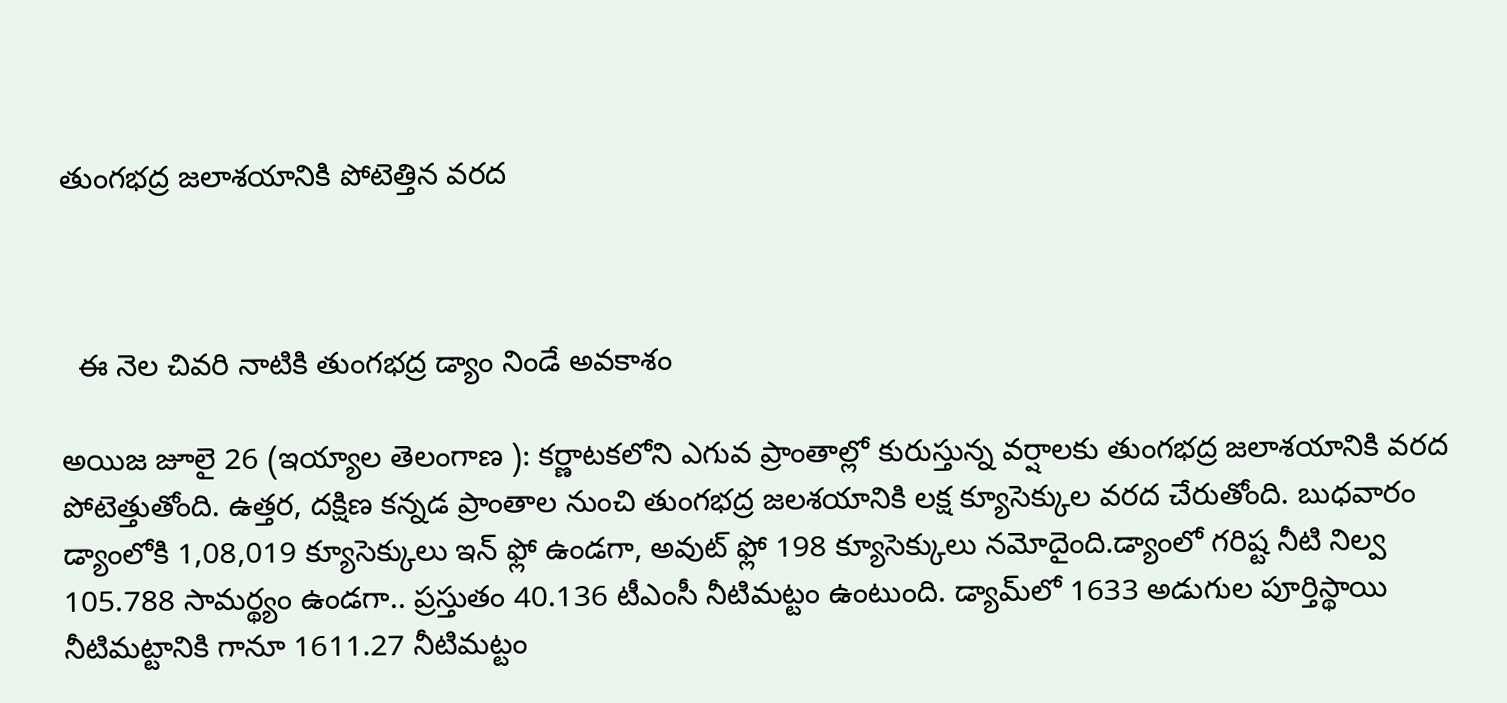తుంగభద్ర జలాశయానికి పోటెత్తిన వరద



  ఈ నెల చివరి నాటికి తుంగభద్ర డ్యాం నిండే అవకాశం

అయిజ జూలై 26 (ఇయ్యాల తెలంగాణ ): కర్ణాటకలోని ఎగువ ప్రాంతాల్లో కురుస్తున్న వర్షాలకు తుంగభద్ర జలాశయానికి వరద పోటెత్తుతోంది. ఉత్తర, దక్షిణ కన్నడ ప్రాంతాల నుంచి తుంగభద్ర జలశయానికి లక్ష క్యూసెక్కుల వరద చేరుతోంది. బుధవారం డ్యాంలోకి 1,08,019 క్యూసెక్కులు ఇన్‌ ఫ్లో ఉండగా, అవుట్‌ ఫ్లో 198 క్యూసెక్కులు నమోదైంది.డ్యాంలో గరిష్ట నీటి నిల్వ 105.788 సామర్థ్యం ఉండగా.. ప్రస్తుతం 40.136 టీఎంసీ నీటిమట్టం ఉంటుంది. డ్యామ్‌లో 1633 అడుగుల పూర్తిస్థాయి నీటిమట్టానికి గానూ 1611.27 నీటిమట్టం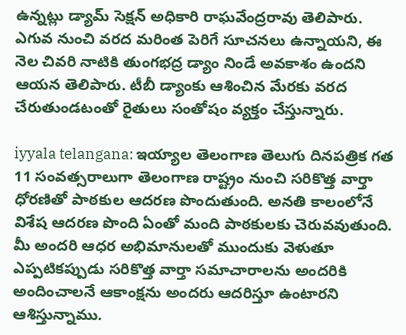ఉన్నట్లు డ్యామ్‌ సెక్షన్‌ అధికారి రాఘవేంద్రరావు తెలిపారు. ఎగువ నుంచి వరద మరింత పెరిగే సూచనలు ఉన్నాయని, ఈ నెల చివరి నాటికి తుంగభద్ర డ్యాం నిండే అవకాశం ఉందని ఆయన తెలిపారు. టీబీ డ్యాంకు ఆశించిన మేరకు వరద చేరుతుండటంతో రైతులు సంతోషం వ్యక్తం చేస్తున్నారు.

iyyala telangana: ఇయ్యాల తెలంగాణ తెలుగు దినపత్రిక గత 11 సంవత్సరాలుగా తెలంగాణ రాష్ట్రం నుంచి సరికొత్త వార్తా ధోరణితో పాఠకుల ఆదరణ పొందుతుంది. అనతి కాలంలోనే విశేష ఆదరణ పొంది ఏంతో మంది పాఠకులకు చెరువవుతుంది. మీ అందరి ఆధర అభిమానులతో ముందుకు వెళుతూ ఎప్పటికప్పుడు సరికొత్త వార్తా సమాచారాలను అందరికి అందించాలనే ఆకాంక్షను అందరు ఆదరిస్తూ ఉంటారని ఆశిస్తున్నాము.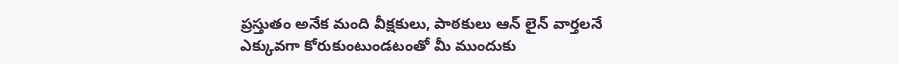ప్రస్తుతం అనేక మంది వీక్షకులు, పాఠకులు ఆన్ లైన్ వార్తలనే ఎక్కువగా కోరుకుంటుండటంతో మీ ముందుకు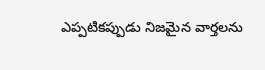ఎప్పటికప్పుడు నిజమైన వార్తలను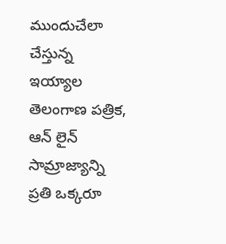ముందుచేలా చేస్తున్న ఇయ్యాల తెలంగాణ పత్రిక, ఆన్ లైన్ సామ్రాజ్యాన్ని ప్రతి ఒక్కరూ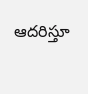ఆదరిస్తూ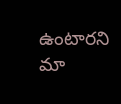ఉంటారని మా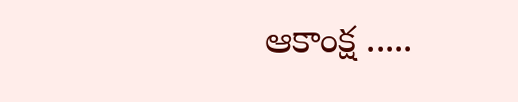ఆకాంక్ష .....